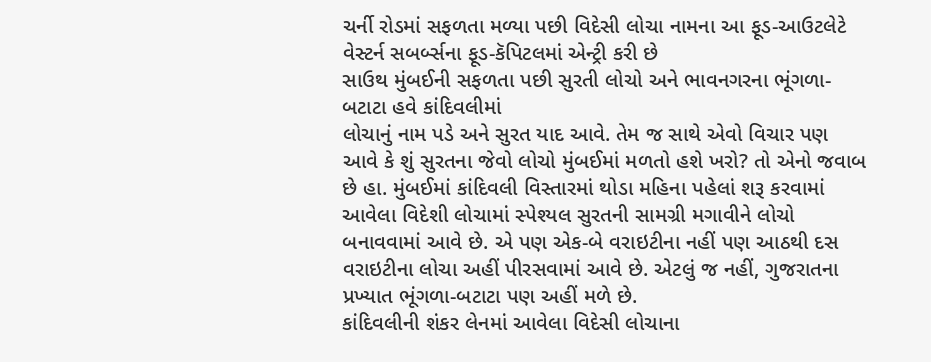ચર્ની રોડમાં સફળતા મળ્યા પછી વિદેસી લોચા નામના આ ફૂડ-આઉટલેટે વેસ્ટર્ન સબર્બ્સના ફૂડ-કૅપિટલમાં એન્ટ્રી કરી છે
સાઉથ મુંબઈની સફળતા પછી સુરતી લોચો અને ભાવનગરના ભૂંગળા-બટાટા હવે કાંદિવલીમાં
લોચાનું નામ પડે અને સુરત યાદ આવે. તેમ જ સાથે એવો વિચાર પણ આવે કે શું સુરતના જેવો લોચો મુંબઈમાં મળતો હશે ખરો? તો એનો જવાબ છે હા. મુંબઈમાં કાંદિવલી વિસ્તારમાં થોડા મહિના પહેલાં શરૂ કરવામાં આવેલા વિદેશી લોચામાં સ્પેશ્યલ સુરતની સામગ્રી મગાવીને લોચો બનાવવામાં આવે છે. એ પણ એક-બે વરાઇટીના નહીં પણ આઠથી દસ વરાઇટીના લોચા અહીં પીરસવામાં આવે છે. એટલું જ નહીં, ગુજરાતના પ્રખ્યાત ભૂંગળા-બટાટા પણ અહીં મળે છે.
કાંદિવલીની શંકર લેનમાં આવેલા વિદેસી લોચાના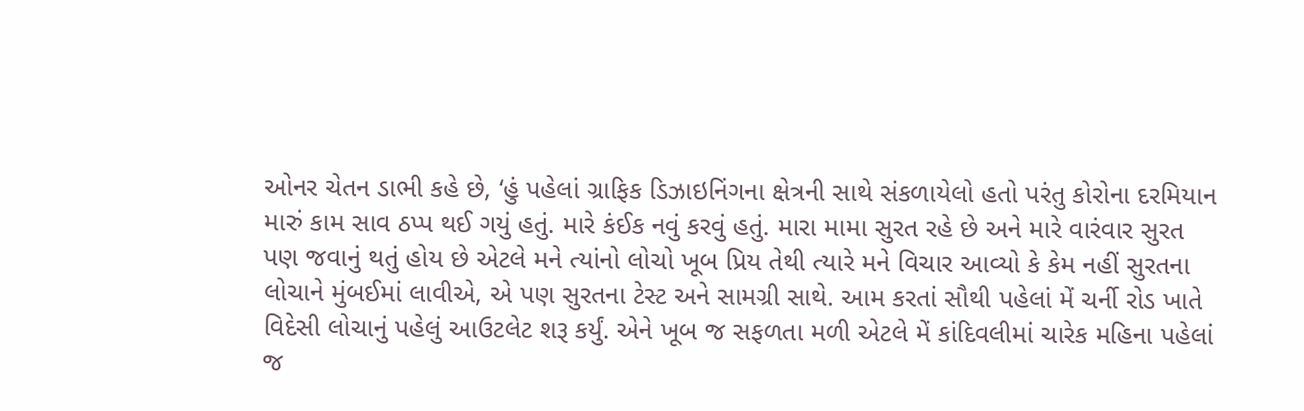ઓનર ચેતન ડાભી કહે છે, ‘હું પહેલાં ગ્રાફિક ડિઝાઇનિંગના ક્ષેત્રની સાથે સંકળાયેલો હતો પરંતુ કોરોના દરમિયાન મારું કામ સાવ ઠપ્પ થઈ ગયું હતું. મારે કંઈક નવું કરવું હતું. મારા મામા સુરત રહે છે અને મારે વારંવાર સુરત પણ જવાનું થતું હોય છે એટલે મને ત્યાંનો લોચો ખૂબ પ્રિય તેથી ત્યારે મને વિચાર આવ્યો કે કેમ નહીં સુરતના લોચાને મુંબઈમાં લાવીએ, એ પણ સુરતના ટેસ્ટ અને સામગ્રી સાથે. આમ કરતાં સૌથી પહેલાં મેં ચર્ની રોડ ખાતે વિદેસી લોચાનું પહેલું આઉટલેટ શરૂ કર્યું. એને ખૂબ જ સફળતા મળી એટલે મેં કાંદિવલીમાં ચારેક મહિના પહેલાં જ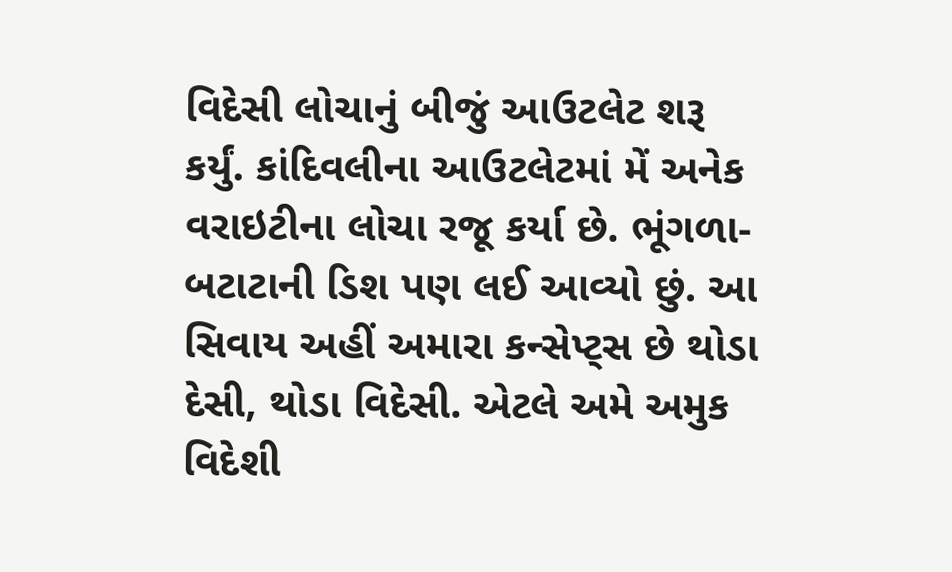વિદેસી લોચાનું બીજું આઉટલેટ શરૂ કર્યું. કાંદિવલીના આઉટલેટમાં મેં અનેક વરાઇટીના લોચા રજૂ કર્યા છે. ભૂંગળા-બટાટાની ડિશ પણ લઈ આવ્યો છું. આ સિવાય અહીં અમારા કન્સેપ્ટ્સ છે થોડા દેસી, થોડા વિદેસી. એટલે અમે અમુક વિદેશી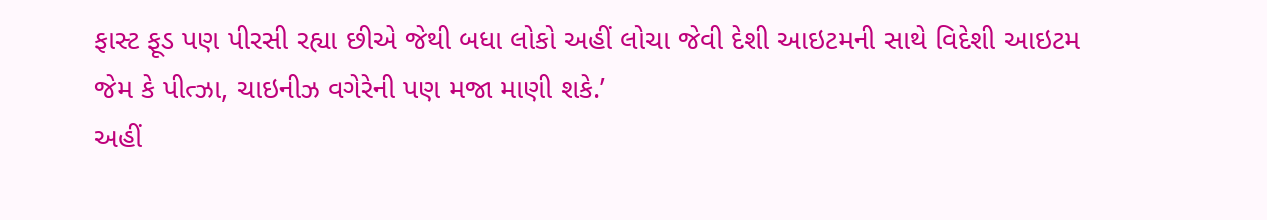ફાસ્ટ ફૂડ પણ પીરસી રહ્યા છીએ જેથી બધા લોકો અહીં લોચા જેવી દેશી આઇટમની સાથે વિદેશી આઇટમ જેમ કે પીત્ઝા, ચાઇનીઝ વગેરેની પણ મજા માણી શકે.’
અહીં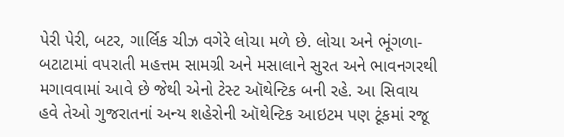પેરી પેરી, બટર, ગાર્લિક ચીઝ વગેરે લોચા મળે છે. લોચા અને ભૂંગળા-બટાટામાં વપરાતી મહત્તમ સામગ્રી અને મસાલાને સુરત અને ભાવનગરથી મગાવવામાં આવે છે જેથી એનો ટેસ્ટ ઑથેન્ટિક બની રહે. આ સિવાય હવે તેઓ ગુજરાતનાં અન્ય શહેરોની ઑથેન્ટિક આઇટમ પણ ટૂંકમાં રજૂ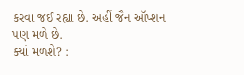કરવા જઈ રહ્યા છે. અહીં જૈન ઑપ્શન પણ મળે છે.
ક્યાં મળશે? :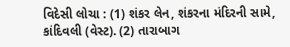વિદેસી લોચા : (1) શંકર લેન, શંકરના મંદિરની સામે, કાંદિવલી (વેસ્ટ). (2) તારાબાગ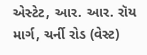એસ્ટેટ, આર. આર. રૉય માર્ગ, ચર્ની રોડ (વેસ્ટ)